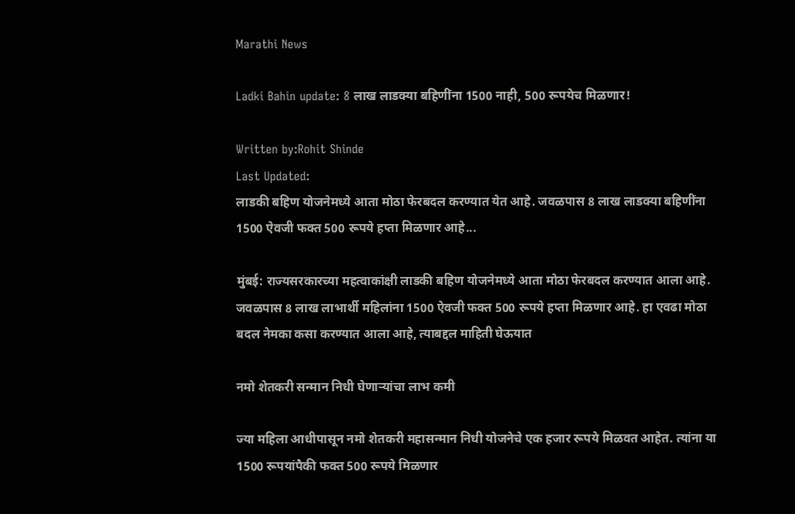Marathi News

Ladki Bahin update: 8 लाख लाडक्या बहिणींना 1500 नाही, 500 रूपयेच मिळणार!

Written by:Rohit Shinde
Last Updated:
लाडकी बहिण योजनेमध्ये आता मोठा फेरबदल करण्यात येत आहे. जवळपास 8 लाख लाडक्या बहिणींना 1500 ऐवजी फक्त 500 रूपये हप्ता मिळणार आहे...

मुंबई: राज्यसरकारच्या महत्वाकांक्षी लाडकी बहिण योजनेमध्ये आता मोठा फेरबदल करण्यात आला आहे. जवळपास 8 लाख लाभार्थी महिलांना 1500 ऐवजी फक्त 500 रूपये हप्ता मिळणार आहे. हा एवढा मोठा बदल नेमका कसा करण्यात आला आहे, त्याबद्दल माहिती घेऊयात

नमो शेतकरी सन्मान निधी घेणाऱ्यांचा लाभ कमी

ज्या महिला आधीपासून नमो शेतकरी महासन्मान निधी योजनेचे एक हजार रूपये मिळवत आहेत. त्यांना या 1500 रूपयांपैकी फक्त 500 रूपये मिळणार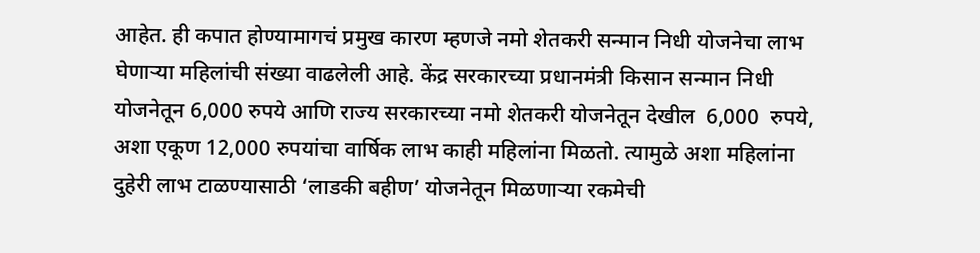आहेत. ही कपात होण्यामागचं प्रमुख कारण म्हणजे नमो शेतकरी सन्मान निधी योजनेचा लाभ घेणाऱ्या महिलांची संख्या वाढलेली आहे. केंद्र सरकारच्या प्रधानमंत्री किसान सन्मान निधी योजनेतून 6,000 रुपये आणि राज्य सरकारच्या नमो शेतकरी योजनेतून देखील  6,000  रुपये, अशा एकूण 12,000 रुपयांचा वार्षिक लाभ काही महिलांना मिळतो. त्यामुळे अशा महिलांना दुहेरी लाभ टाळण्यासाठी ‘लाडकी बहीण’ योजनेतून मिळणाऱ्या रकमेची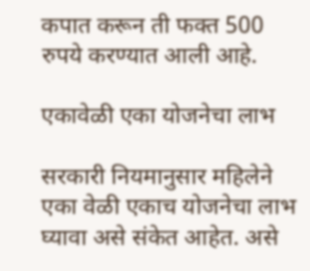कपात करून ती फक्त 500 रुपये करण्यात आली आहे.

एकावेळी एका योजनेचा लाभ

सरकारी नियमानुसार महिलेने एका वेळी एकाच योजनेचा लाभ घ्यावा असे संकेत आहेत. असे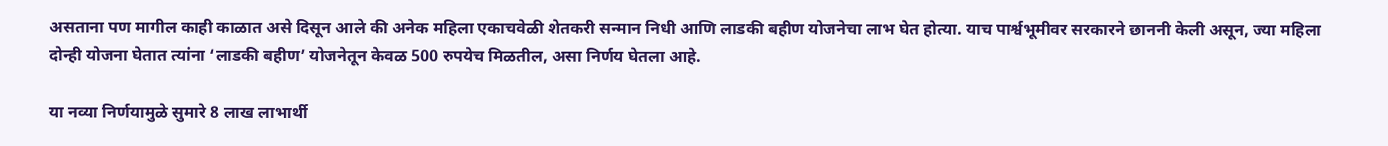असताना पण मागील काही काळात असे दिसून आले की अनेक महिला एकाचवेळी शेतकरी सन्मान निधी आणि लाडकी बहीण योजनेचा लाभ घेत होत्या. याच पार्श्वभूमीवर सरकारने छाननी केली असून, ज्या महिला दोन्ही योजना घेतात त्यांना ‘लाडकी बहीण’ योजनेतून केवळ 500 रुपयेच मिळतील, असा निर्णय घेतला आहे.

या नव्या निर्णयामुळे सुमारे 8 लाख लाभार्थी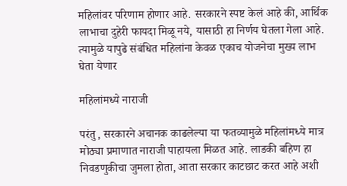महिलांवर परिणाम होणार आहे. सरकारने स्पष्ट केलं आहे की, आर्थिक लाभाचा दुहेरी फायदा मिळू नये, यासाठी हा निर्णय घेतला गेला आहे. त्यामुळे यापुढे संबंधित महिलांना केवळ एकाच योजनेचा मुख्य लाभ घेता येणार

महिलांमध्ये नाराजी

परंतु, सरकारने अचानक काढलेल्या या फतव्यामुळे महिलांमध्ये मात्र मोठ्या प्रमाणात नाराजी पाहायला मिळत आहे. लाडकी बहिण हा निवडणुकीचा जुमला होता, आता सरकार काटछाट करत आहे अशी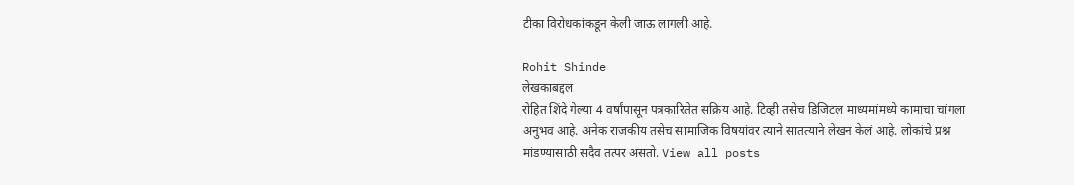टीका विरोधकांकडून केली जाऊ लागली आहे.

Rohit Shinde
लेखकाबद्दल
रोहित शिंदे गेल्या 4 वर्षांपासून पत्रकारितेत सक्रिय आहे. टिव्ही तसेच डिजिटल माध्यमांमध्ये कामाचा चांगला अनुभव आहे. अनेक राजकीय तसेच सामाजिक विषयांवर त्याने सातत्याने लेखन केलं आहे. लोकांचे प्रश्न मांडण्यासाठी सदैव तत्पर असतो. View all posts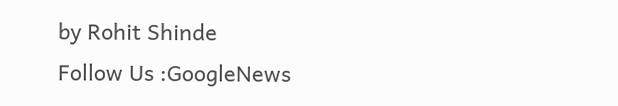by Rohit Shinde
Follow Us :GoogleNews